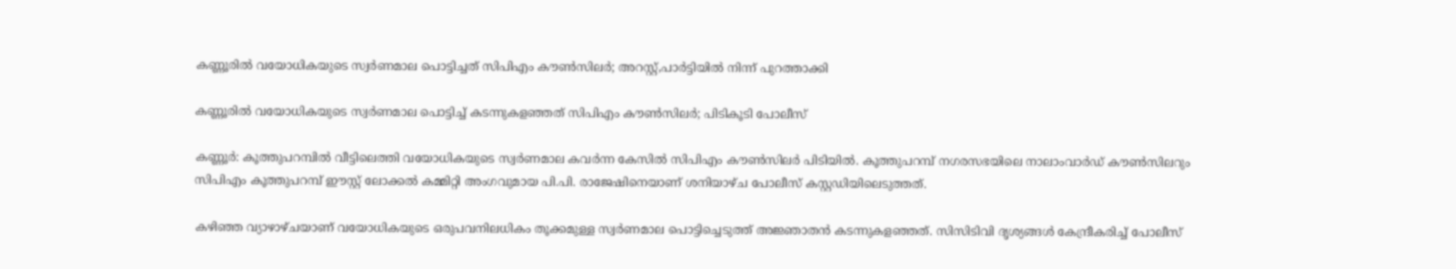കണ്ണൂരില്‍ വയോധികയുടെ സ്വര്‍ണമാല പൊട്ടിച്ചത് സിപിഎം കൗണ്‍സിലര്‍; അറസ്റ്റ്,പാര്‍ട്ടിയില്‍ നിന്ന് പുറത്താക്കി

കണ്ണൂരില്‍ വയോധികയുടെ സ്വര്‍ണമാല പൊട്ടിച്ച് കടന്നുകളഞ്ഞത് സിപിഎം കൗണ്‍സിലര്‍; പിടികൂടി പോലീസ്

കണ്ണൂര്‍: കൂത്തുപറമ്പില്‍ വീട്ടിലെത്തി വയോധികയുടെ സ്വര്‍ണമാല കവര്‍ന്ന കേസില്‍ സിപിഎം കൗണ്‍സിലര്‍ പിടിയില്‍. കൂത്തുപറമ്പ് നഗരസഭയിലെ നാലാംവാര്‍ഡ് കൗണ്‍സിലറും സിപിഎം കൂത്തുപറമ്പ് ഈസ്റ്റ് ലോക്കല്‍ കമ്മിറ്റി അംഗവുമായ പി.പി. രാജേഷിനെയാണ് ശനിയാഴ്ച പോലീസ് കസ്റ്റഡിയിലെടുത്തത്.

കഴിഞ്ഞ വ്യാഴാഴ്ചയാണ് വയോധികയുടെ ഒരുപവനിലധികം തൂക്കമുള്ള സ്വര്‍ണമാല പൊട്ടിച്ചെടുത്ത് അജ്ഞാതന്‍ കടന്നുകളഞ്ഞത്. സിസിടിവി ദൃശ്യങ്ങള്‍ കേന്ദ്രീകരിച്ച് പോലീസ്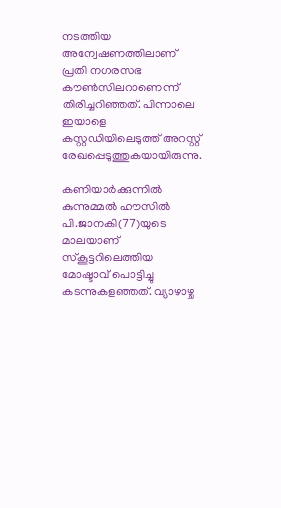നടത്തിയ അന്വേഷണത്തിലാണ് പ്രതി നഗരസഭ കൗണ്‍സിലറാണെന്ന് തിരിച്ചറിഞ്ഞത്. പിന്നാലെ ഇയാളെ കസ്റ്റഡിയിലെടുത്ത് അറസ്റ്റ് രേഖപ്പെടുത്തുകയായിരുന്നു.

കണിയാര്‍ക്കുന്നില്‍ കുന്നുമ്മല്‍ ഹൗസില്‍ പി.ജാനകി(77)യുടെ മാലയാണ് സ്‌കൂട്ടറിലെത്തിയ മോഷ്ടാവ് പൊട്ടിച്ചു കടന്നുകളഞ്ഞത്. വ്യാഴാഴ്ച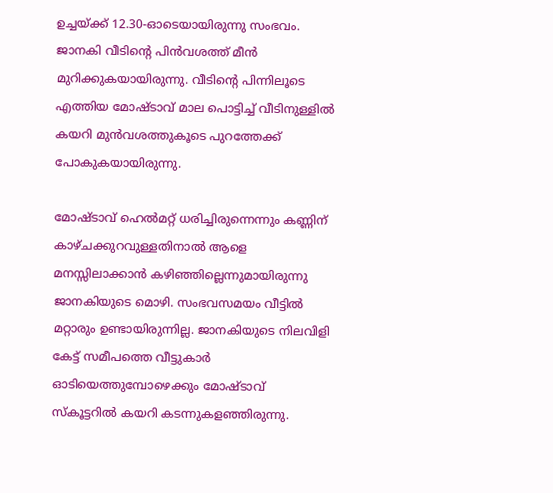ഉച്ചയ്ക്ക് 12.30-ഓടെയായിരുന്നു സംഭവം. ജാനകി വീടിന്റെ പിന്‍വശത്ത് മീന്‍ മുറിക്കുകയായിരുന്നു. വീടിന്റെ പിന്നിലൂടെ എത്തിയ മോഷ്ടാവ് മാല പൊട്ടിച്ച് വീടിനുള്ളില്‍ കയറി മുന്‍വശത്തുകൂടെ പുറത്തേക്ക് പോകുകയായിരുന്നു.

മോഷ്ടാവ് ഹെല്‍മറ്റ് ധരിച്ചിരുന്നെന്നും കണ്ണിന് കാഴ്ചക്കുറവുള്ളതിനാല്‍ ആളെ മനസ്സിലാക്കാന്‍ കഴിഞ്ഞില്ലെന്നുമായിരുന്നു ജാനകിയുടെ മൊഴി. സംഭവസമയം വീട്ടില്‍ മറ്റാരും ഉണ്ടായിരുന്നില്ല. ജാനകിയുടെ നിലവിളി കേട്ട് സമീപത്തെ വീട്ടുകാര്‍ ഓടിയെത്തുമ്പോഴെക്കും മോഷ്ടാവ് സ്‌കൂട്ടറില്‍ കയറി കടന്നുകളഞ്ഞിരുന്നു.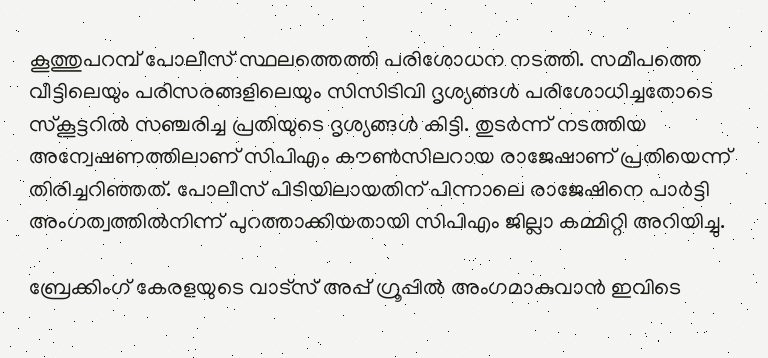കൂത്തുപറമ്പ് പോലീസ് സ്ഥലത്തെത്തി പരിശോധന നടത്തി. സമീപത്തെ വീട്ടിലെയും പരിസരങ്ങളിലെയും സിസിടിവി ദൃശ്യങ്ങള്‍ പരിശോധിച്ചതോടെ സ്‌കൂട്ടറില്‍ സഞ്ചരിച്ച പ്രതിയുടെ ദൃശ്യങ്ങള്‍ കിട്ടി. തുടര്‍ന്ന് നടത്തിയ അന്വേഷണത്തിലാണ് സിപിഎം കൗണ്‍സിലറായ രാജേഷാണ് പ്രതിയെന്ന് തിരിച്ചറിഞ്ഞത്. പോലീസ് പിടിയിലായതിന് പിന്നാലെ രാജേഷിനെ പാർട്ടി അംഗത്വത്തിൽനിന്ന് പുറത്താക്കിയതായി സിപിഎം ജില്ലാ കമ്മിറ്റി അറിയിച്ചു.

ബ്രേക്കിംഗ് കേരളയുടെ വാട്സ് അപ്പ് ഗ്രൂപ്പിൽ അംഗമാകുവാൻ ഇവിടെ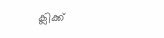ക്ലിക്ക്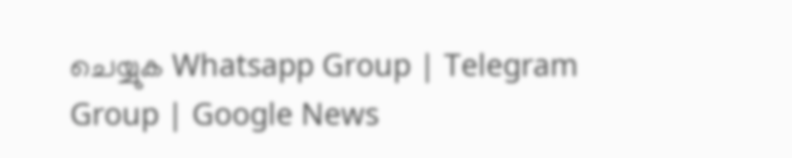ചെയ്യുക Whatsapp Group | Telegram Group | Google News